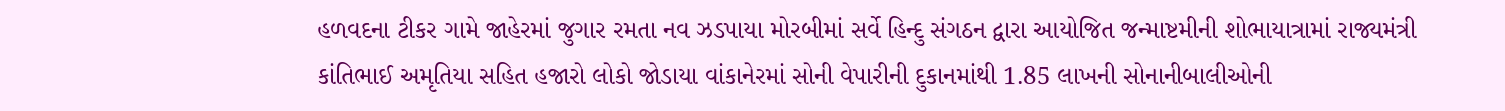હળવદના ટીકર ગામે જાહેરમાં જુગાર રમતા નવ ઝડપાયા મોરબીમાં સર્વે હિન્દુ સંગઠન દ્વારા આયોજિત જન્માષ્ટમીની શોભાયાત્રામાં રાજ્યમંત્રી કાંતિભાઈ અમૃતિયા સહિત હજારો લોકો જોડાયા વાંકાનેરમાં સોની વેપારીની દુકાનમાંથી 1.85 લાખની સોનાનીબાલીઓની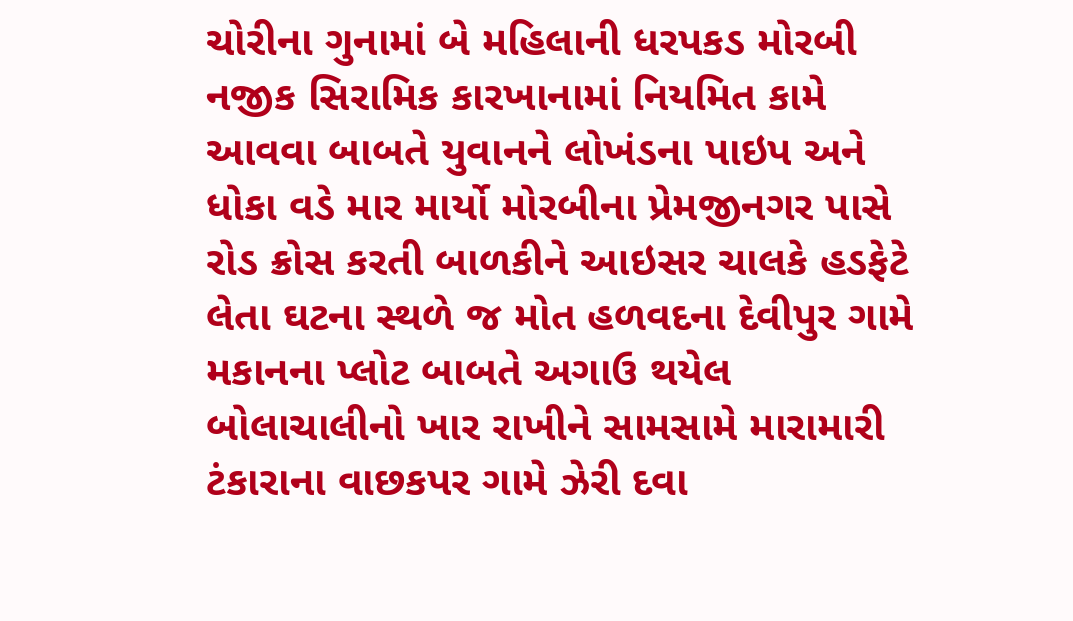ચોરીના ગુનામાં બે મહિલાની ધરપકડ મોરબી નજીક સિરામિક કારખાનામાં નિયમિત કામે આવવા બાબતે યુવાનને લોખંડના પાઇપ અને ધોકા વડે માર માર્યો મોરબીના પ્રેમજીનગર પાસે રોડ ક્રોસ કરતી બાળકીને આઇસર ચાલકે હડફેટે લેતા ઘટના સ્થળે જ મોત હળવદના દેવીપુર ગામે મકાનના પ્લોટ બાબતે અગાઉ થયેલ બોલાચાલીનો ખાર રાખીને સામસામે મારામારી ટંકારાના વાછકપર ગામે ઝેરી દવા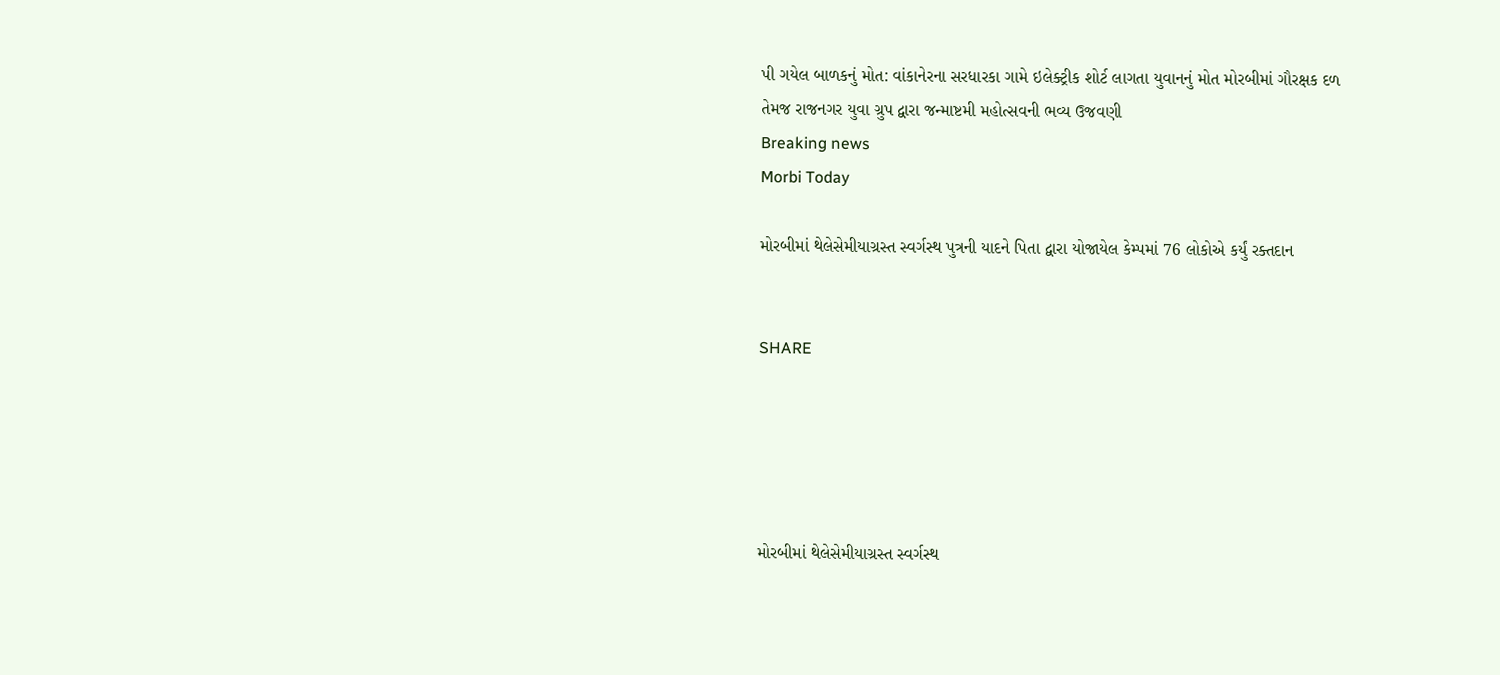પી ગયેલ બાળકનું મોત: વાંકાનેરના સરધારકા ગામે ઇલેક્ટ્રીક શોર્ટ લાગતા યુવાનનું મોત મોરબીમાં ગૌરક્ષક દળ તેમજ રાજનગર યુવા ગ્રુપ દ્વારા જન્માષ્ટમી મહોત્સવની ભવ્ય ઉજવણી
Breaking news
Morbi Today

મોરબીમાં થેલેસેમીયાગ્રસ્ત સ્વર્ગસ્થ પુત્રની યાદને પિતા દ્વારા યોજાયેલ કેમ્પમાં 76 લોકોએ કર્યું રક્તદાન


SHARE





મોરબીમાં થેલેસેમીયાગ્રસ્ત સ્વર્ગસ્થ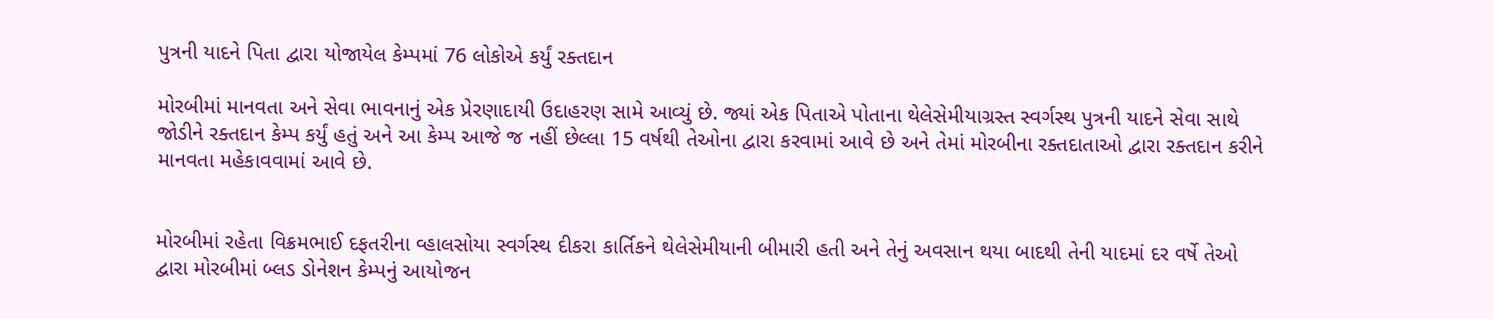પુત્રની યાદને પિતા દ્વારા યોજાયેલ કેમ્પમાં 76 લોકોએ કર્યું રક્તદાન

મોરબીમાં માનવતા અને સેવા ભાવનાનું એક પ્રેરણાદાયી ઉદાહરણ સામે આવ્યું છે. જ્યાં એક પિતાએ પોતાના થેલેસેમીયાગ્રસ્ત સ્વર્ગસ્થ પુત્રની યાદને સેવા સાથે જોડીને રક્તદાન કેમ્પ કર્યું હતું અને આ કેમ્પ આજે જ નહીં છેલ્લા 15 વર્ષથી તેઓના દ્વારા કરવામાં આવે છે અને તેમાં મોરબીના રક્તદાતાઓ દ્વારા રક્તદાન કરીને માનવતા મહેકાવવામાં આવે છે.


મોરબીમાં રહેતા વિક્રમભાઈ દફતરીના વ્હાલસોયા સ્વર્ગસ્થ દીકરા કાર્તિકને થેલેસેમીયાની બીમારી હતી અને તેનું અવસાન થયા બાદથી તેની યાદમાં દર વર્ષે તેઓ દ્વારા મોરબીમાં બ્લડ ડોનેશન કેમ્પનું આયોજન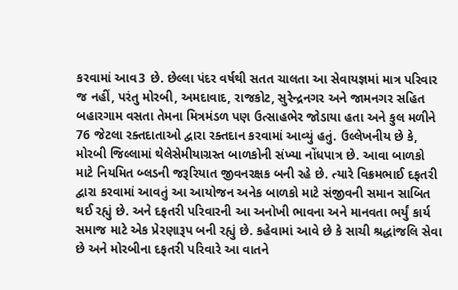કરવામાં આવ3 છે. છેલ્લા પંદર વર્ષથી સતત ચાલતા આ સેવાયજ્ઞમાં માત્ર પરિવાર જ નહીં, પરંતુ મોરબી, અમદાવાદ, રાજકોટ, સુરેન્દ્રનગર અને જામનગર સહિત બહારગામ વસતા તેમના મિત્રમંડળ પણ ઉત્સાહભેર જોડાયા હતા અને કુલ મળીને 76 જેટલા રક્તદાતાઓ દ્વારા રક્તદાન કરવામાં આવ્યું હતું. ઉલ્લેખનીય છે કે, મોરબી જિલ્લામાં થેલેસેમીયાગ્રસ્ત બાળકોની સંખ્યા નોંધપાત્ર છે. આવા બાળકો માટે નિયમિત બ્લડની જરૂરિયાત જીવનરક્ષક બની રહે છે. ત્યારે વિક્રમભાઈ દફતરી દ્વારા કરવામાં આવતું આ આયોજન અનેક બાળકો માટે સંજીવની સમાન સાબિત થઈ રહ્યું છે. અને દફતરી પરિવારની આ અનોખી ભાવના અને માનવતા ભર્યું કાર્ય સમાજ માટે એક પ્રેરણારૂપ બની રહ્યું છે. કહેવામાં આવે છે કે સાચી શ્રદ્ધાંજલિ સેવા છે અને મોરબીના દફતરી પરિવારે આ વાતને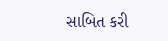સાબિત કરી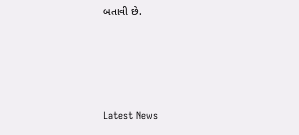બતાવી છે.




Latest News